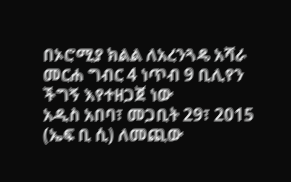በኦሮሚያ ክልል ለአረንጓዴ አሻራ መርሐ ግብር 4 ነጥብ 9 ቢሊየን ችግኝ እየተዘጋጀ ነው
አዲስ አበባ፣ መጋቢት 29፣ 2015 (ኤፍ ቢ ሲ) ለመጪው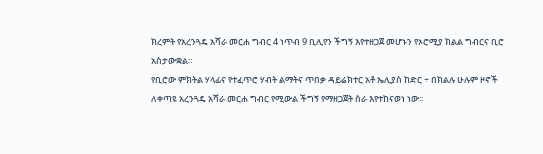ክረምት የአረንጓዴ አሻራ መርሐ ግብር 4 ነጥብ 9 ቢሊየን ችግኝ እየተዘጋጀ መሆኑን የኦሮሚያ ክልል ግብርና ቢሮ አስታውቋል።
የቢሮው ምክትል ሃላፊና የተፈጥሮ ሃብት ልማትና ጥበቃ ዳይሬክተር አቶ ኤሊያስ ከድር ÷ በክልሉ ሁሉም ዞኖች ለቀጣዩ አረንጓዴ አሻራ መርሐ ግብር የሚውል ችግኝ የማዘጋጀት ስራ እየተከናወነ ነው፡፡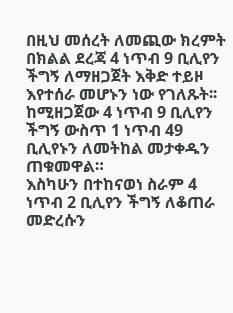በዚህ መሰረት ለመጪው ክረምት በክልል ደረጃ 4 ነጥብ 9 ቢሊየን ችግኝ ለማዘጋጀት እቅድ ተይዞ እየተሰራ መሆኑን ነው የገለጹት፡፡
ከሚዘጋጀው 4 ነጥብ 9 ቢሊየን ችግኝ ውስጥ 1 ነጥብ 49 ቢሊየኑን ለመትከል መታቀዱን ጠቁመዋል።
እስካሁን በተከናወነ ስራም 4 ነጥብ 2 ቢሊየን ችግኝ ለቆጠራ መድረሱን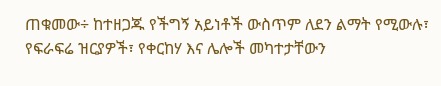ጠቁመው÷ ከተዘጋጁ የችግኝ አይነቶች ውስጥም ለደን ልማት የሚውሉ፣ የፍራፍሬ ዝርያዎች፣ የቀርከሃ እና ሌሎች መካተታቸውን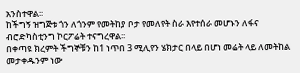አንስተዋል፡፡
ከችግኝ ዝግጅቱ ጎን ለጎንም የመትከያ ቦታ የመለየት ስራ እየተሰራ መሆኑን ለፋና ብሮድካስቲንግ ኮርፖሬት ተናግረዋል፡፡
በቀጣዩ ክረምት ችግኞቹን ከ1 ነጥበ 3 ሚሊየን ሄክታር በላይ በሆነ መሬት ላይ ለመትከል መታቀዱንም ነው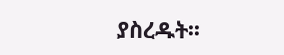ያስረዱት፡፡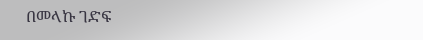በመላኩ ገድፍ